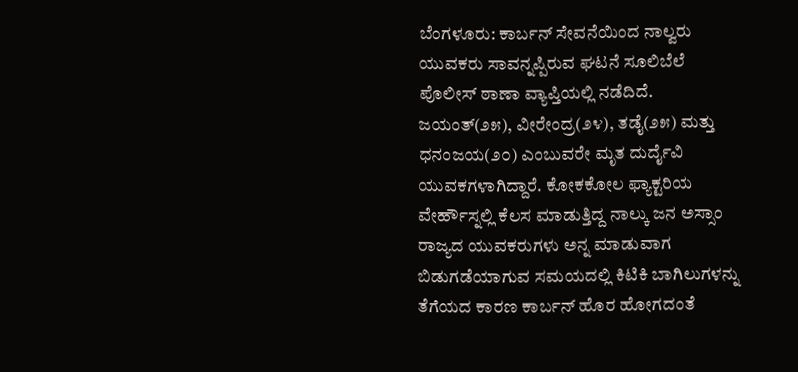ಬೆಂಗಳೂರು: ಕಾರ್ಬನ್ ಸೇವನೆಯಿಂದ ನಾಲ್ವರು ಯುವಕರು ಸಾವನ್ನಪ್ಪಿರುವ ಘಟನೆ ಸೂಲಿಬೆಲೆ ಪೊಲೀಸ್ ಠಾಣಾ ವ್ಯಾಪ್ತಿಯಲ್ಲಿ ನಡೆದಿದೆ.
ಜಯಂತ್(೨೫), ವೀರೇಂದ್ರ(೨೪), ತಡೈ(೨೫) ಮತ್ತು ಧನಂಜಯ(೨೦) ಎಂಬುವರೇ ಮೃತ ದುರ್ದೈವಿ ಯುವಕಗಳಾಗಿದ್ದಾರೆ. ಕೋಕಕೋಲ ಫ್ಯಾಕ್ಟರಿಯ
ವೇರ್ಹೌಸ್ನಲ್ಲಿ ಕೆಲಸ ಮಾಡುತ್ತಿದ್ದ ನಾಲ್ಕು ಜನ ಅಸ್ಸಾಂ ರಾಜ್ಯದ ಯುವಕರುಗಳು ಅನ್ನ ಮಾಡುವಾಗ ಬಿಡುಗಡೆಯಾಗುವ ಸಮಯದಲ್ಲಿ ಕಿಟಿಕಿ ಬಾಗಿಲುಗಳನ್ನು ತೆಗೆಯದ ಕಾರಣ ಕಾರ್ಬನ್ ಹೊರ ಹೋಗದಂತೆ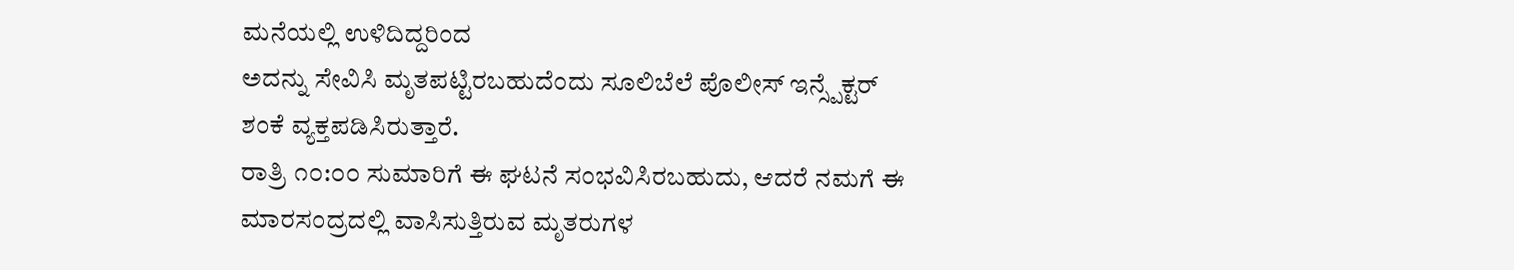ಮನೆಯಲ್ಲಿ ಉಳಿದಿದ್ದರಿಂದ
ಅದನ್ನು ಸೇವಿಸಿ ಮೃತಪಟ್ಟಿರಬಹುದೆಂದು ಸೂಲಿಬೆಲೆ ಪೊಲೀಸ್ ಇನ್ಸ್ಪೆಕ್ಟರ್ ಶಂಕೆ ವ್ಯಕ್ತಪಡಿಸಿರುತ್ತಾರೆ.
ರಾತ್ರಿ ೧೦:೦೦ ಸುಮಾರಿಗೆ ಈ ಘಟನೆ ಸಂಭವಿಸಿರಬಹುದು, ಆದರೆ ನಮಗೆ ಈ ಮಾರಸಂದ್ರದಲ್ಲಿ ವಾಸಿಸುತ್ತಿರುವ ಮೃತರುಗಳ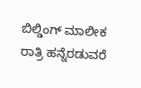ಬಿಲ್ಡಿಂಗ್ ಮಾಲೀಕ ರಾತ್ರಿ ಹನ್ನೆರಡುವರೆ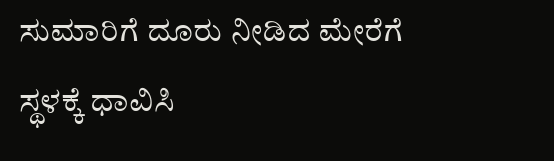ಸುಮಾರಿಗೆ ದೂರು ನೀಡಿದ ಮೇರೆಗೆ ಸ್ಥಳಕ್ಕೆ ಧಾವಿಸಿ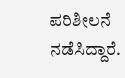ಪರಿಶೀಲನೆ ನಡೆಸಿದ್ದಾರೆ.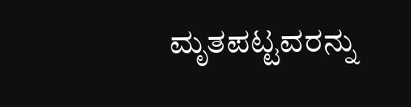ಮೃತಪಟ್ಟವರನ್ನು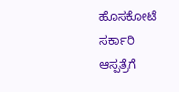ಹೊಸಕೋಟೆ ಸರ್ಕಾರಿ ಆಸ್ಪತ್ರೆಗೆ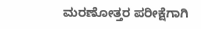ಮರಣೋತ್ತರ ಪರೀಕ್ಷೆಗಾಗಿ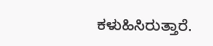ಕಳುಹಿಸಿರುತ್ತಾರೆ.